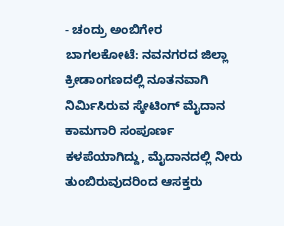- ಚಂದ್ರು ಅಂಬಿಗೇರ
ಬಾಗಲಕೋಟೆ: ನವನಗರದ ಜಿಲ್ಲಾ ಕ್ರೀಡಾಂಗಣದಲ್ಲಿ ನೂತನವಾಗಿ ನಿರ್ಮಿಸಿರುವ ಸ್ಕೇಟಿಂಗ್ ಮೈದಾನ ಕಾಮಗಾರಿ ಸಂಪೂರ್ಣ ಕಳಪೆಯಾಗಿದ್ದು, ಮೈದಾನದಲ್ಲಿ ನೀರು ತುಂಬಿರುವುದರಿಂದ ಆಸಕ್ತರು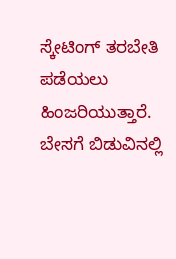ಸ್ಕೇಟಿಂಗ್ ತರಬೇತಿ ಪಡೆಯಲು ಹಿಂಜರಿಯುತ್ತಾರೆ.
ಬೇಸಗೆ ಬಿಡುವಿನಲ್ಲಿ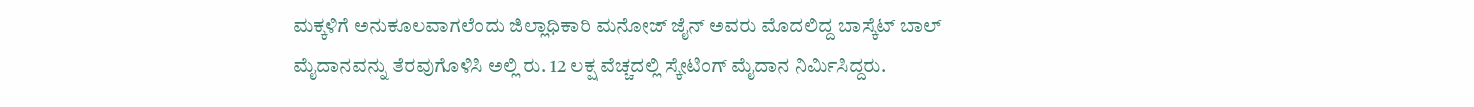ಮಕ್ಕಳಿಗೆ ಅನುಕೂಲವಾಗಲೆಂದು ಜಿಲ್ಲಾಧಿಕಾರಿ ಮನೋಜ್ ಜೈನ್ ಅವರು ಮೊದಲಿದ್ದ ಬಾಸ್ಕೆಟ್ ಬಾಲ್ ಮೈದಾನವನ್ನು ತೆರವುಗೊಳಿಸಿ ಅಲ್ಲಿ ರು. 12 ಲಕ್ಷ ವೆಚ್ಚದಲ್ಲಿ ಸ್ಕೇಟಿಂಗ್ ಮೈದಾನ ನಿರ್ಮಿಸಿದ್ದರು.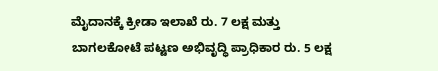ಮೈದಾನಕ್ಕೆ ಕ್ರೀಡಾ ಇಲಾಖೆ ರು. 7 ಲಕ್ಷ ಮತ್ತು ಬಾಗಲಕೋಟೆ ಪಟ್ಟಣ ಅಭಿವೃದ್ಧಿ ಪ್ರಾಧಿಕಾರ ರು. 5 ಲಕ್ಷ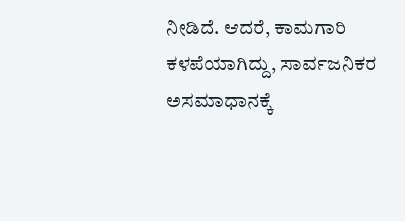ನೀಡಿದೆ. ಆದರೆ, ಕಾಮಗಾರಿ ಕಳಪೆಯಾಗಿದ್ದು, ಸಾರ್ವಜನಿಕರ ಅಸಮಾಧಾನಕ್ಕೆ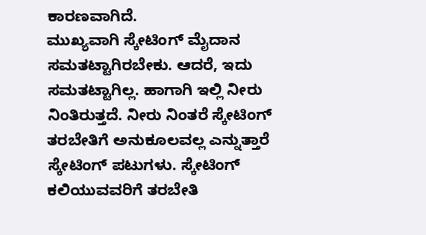ಕಾರಣವಾಗಿದೆ.
ಮುಖ್ಯವಾಗಿ ಸ್ಕೇಟಿಂಗ್ ಮೈದಾನ ಸಮತಟ್ಟಾಗಿರಬೇಕು. ಆದರೆ, ಇದು ಸಮತಟ್ಟಾಗಿಲ್ಲ. ಹಾಗಾಗಿ ಇಲ್ಲಿ ನೀರು ನಿಂತಿರುತ್ತದೆ. ನೀರು ನಿಂತರೆ ಸ್ಕೇಟಿಂಗ್ ತರಬೇತಿಗೆ ಅನುಕೂಲವಲ್ಲ ಎನ್ನುತ್ತಾರೆ ಸ್ಕೇಟಿಂಗ್ ಪಟುಗಳು. ಸ್ಕೇಟಿಂಗ್ ಕಲಿಯುವವರಿಗೆ ತರಬೇತಿ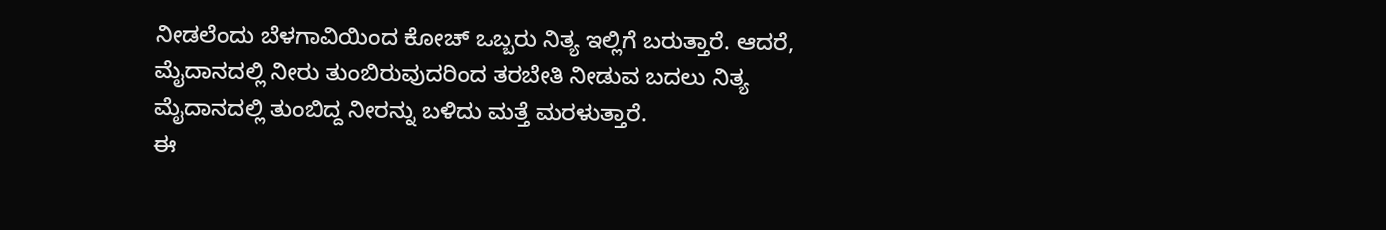ನೀಡಲೆಂದು ಬೆಳಗಾವಿಯಿಂದ ಕೋಚ್ ಒಬ್ಬರು ನಿತ್ಯ ಇಲ್ಲಿಗೆ ಬರುತ್ತಾರೆ. ಆದರೆ, ಮೈದಾನದಲ್ಲಿ ನೀರು ತುಂಬಿರುವುದರಿಂದ ತರಬೇತಿ ನೀಡುವ ಬದಲು ನಿತ್ಯ ಮೈದಾನದಲ್ಲಿ ತುಂಬಿದ್ದ ನೀರನ್ನು ಬಳಿದು ಮತ್ತೆ ಮರಳುತ್ತಾರೆ.
ಈ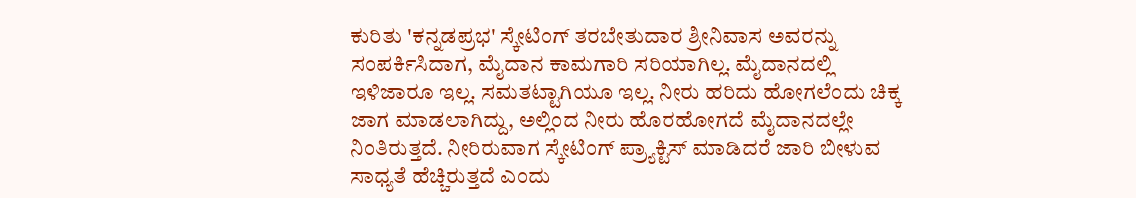ಕುರಿತು 'ಕನ್ನಡಪ್ರಭ' ಸ್ಕೇಟಿಂಗ್ ತರಬೇತುದಾರ ಶ್ರೀನಿವಾಸ ಅವರನ್ನು ಸಂಪರ್ಕಿಸಿದಾಗ, ಮೈದಾನ ಕಾಮಗಾರಿ ಸರಿಯಾಗಿಲ್ಲ. ಮೈದಾನದಲ್ಲಿ ಇಳಿಜಾರೂ ಇಲ್ಲ. ಸಮತಟ್ಟಾಗಿಯೂ ಇಲ್ಲ. ನೀರು ಹರಿದು ಹೋಗಲೆಂದು ಚಿಕ್ಕ ಜಾಗ ಮಾಡಲಾಗಿದ್ದು, ಅಲ್ಲಿಂದ ನೀರು ಹೊರಹೋಗದೆ ಮೈದಾನದಲ್ಲೇ ನಿಂತಿರುತ್ತದೆ. ನೀರಿರುವಾಗ ಸ್ಕೇಟಿಂಗ್ ಪ್ರ್ಯಾಕ್ಟಿಸ್ ಮಾಡಿದರೆ ಜಾರಿ ಬೀಳುವ ಸಾಧ್ಯತೆ ಹೆಚ್ಚಿರುತ್ತದೆ ಎಂದು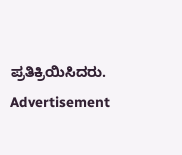ಪ್ರತಿಕ್ರಿಯಿಸಿದರು.
Advertisement